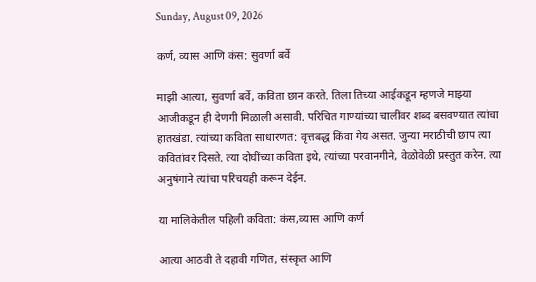Sunday, August 09, 2026

कर्ण, व्यास आणि कंस: सुवर्णा बर्वे

माझी आत्या, सुवर्णा बर्वे, कविता छान करते. तिला तिच्या आईकडून म्हणजे माझ्या आजीकडून ही देणगी मिळाली असावी. परिचित गाण्यांच्या चालींवर शब्द बसवण्यात त्यांचा हातखंडा. त्यांच्या कविता साधारणत: वृत्तबद्ध किंवा गेय असत. जुन्या मराठीची छाप त्या कवितांवर दिसते. त्या दोघींच्या कविता इथे, त्यांच्या परवानगीने, वेळोवेळी प्रस्तुत करेन. त्या अनुषंगाने त्यांचा परिचयही करून देईन.

या मालिकेतील पहिली कविता: कंस,व्यास आणि कर्ण

आत्या आठवी ते दहावी गणित, संस्कृत आणि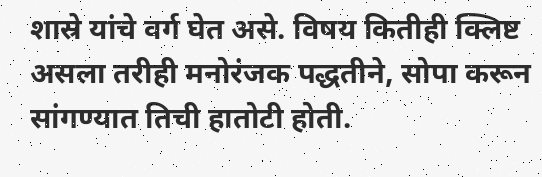शास्रे यांचे वर्ग घेत असे. विषय कितीही क्लिष्ट असला तरीही मनोरंजक पद्धतीने, सोपा करून सांगण्यात तिची हातोटी होती.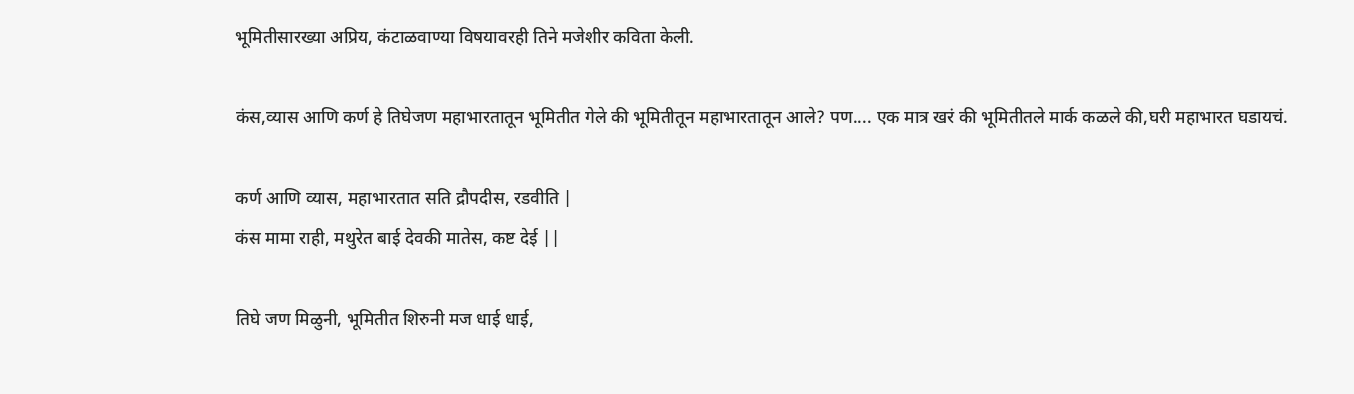भूमितीसारख्या अप्रिय, कंटाळवाण्या विषयावरही तिने मजेशीर कविता केली.

कंस,व्यास आणि कर्ण हे तिघेजण महाभारतातून भूमितीत गेले की भूमितीतून महाभारतातून आले? पण.... एक मात्र खरं की भूमितीतले मार्क कळले की,घरी महाभारत घडायचं.

कर्ण आणि व्यास, महाभारतात सति द्रौपदीस, रडवीति |
कंस मामा राही, मथुरेत बाई देवकी मातेस, कष्ट देई ||

तिघे जण मिळुनी, भूमितीत शिरुनी मज धाई धाई,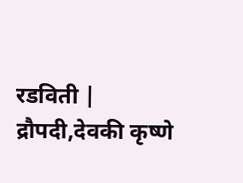रडविती |
द्रौपदी,देवकी कृष्णे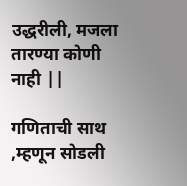उद्धरीली, मजला तारण्या कोणी नाही ||

गणिताची साथ ,म्हणून सोडली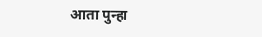आता पुन्हा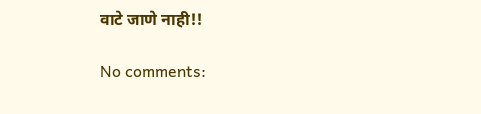वाटे जाणे नाही!!

No comments: